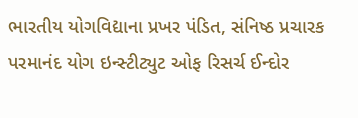ભારતીય યોગવિદ્યાના પ્રખર પંડિત, સંનિષ્ઠ પ્રચારક પરમાનંદ યોગ ઇન્સ્ટીટ્યુટ ઓફ રિસર્ચ ઈન્દોર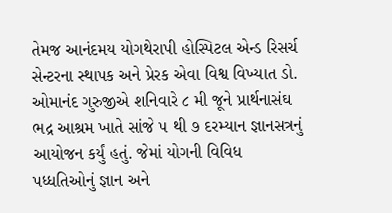તેમજ આનંદમય યોગથેરાપી હોસ્પિટલ એન્ડ રિસર્ચ સેન્ટરના સ્થાપક અને પ્રેરક એવા વિશ્વ વિખ્યાત ડો. ઓમાનંદ ગુરુજીએ શનિવારે ૮ મી જૂને પ્રાર્થનાસંઘ ભદ્ર આશ્રમ ખાતે સાંજે ૫ થી ૭ દરમ્યાન જ્ઞાનસત્રનું આયોજન કર્યું હતું. જેમાં યોગની વિવિધ પધ્ધતિઓનું જ્ઞાન અને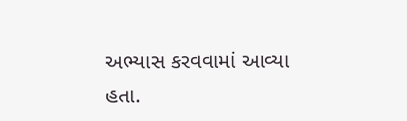અભ્યાસ કરવવામાં આવ્યા હતા.